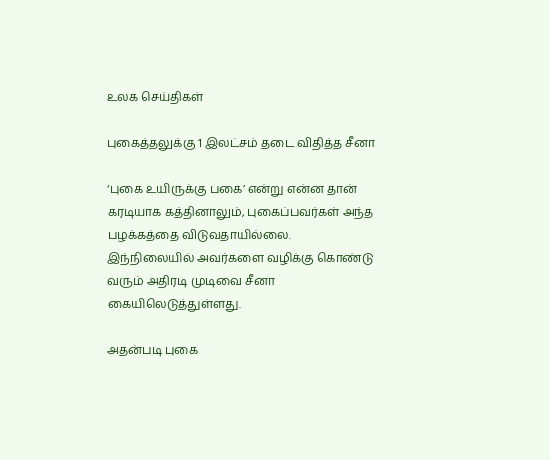உலக செய்திகள்

புகைத்தலுக்கு 1 இலட்சம் தடை விதித்த சீனா

‘புகை உயிருக்கு பகை’ என்று என்ன தான் கரடியாக கத்தினாலும், புகைப்பவர்கள் அந்த பழக்கத்தை விடுவதாயில்லை. இந்நிலையில் அவர்களை வழிக்கு கொண்டு வரும் அதிரடி முடிவை சீனா கையிலெடுத்துள்ளது.

அதன்படி புகை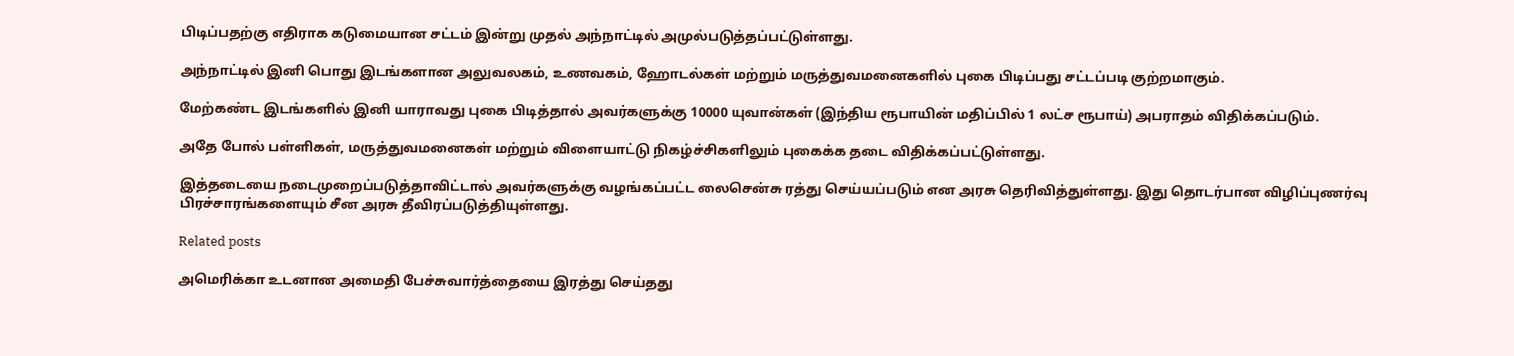பிடிப்பதற்கு எதிராக கடுமையான சட்டம் இன்று முதல் அந்நாட்டில் அமுல்படுத்தப்பட்டுள்ளது.

அந்நாட்டில் இனி பொது இடங்களான அலுவலகம், உணவகம், ஹோடல்கள் மற்றும் மருத்துவமனைகளில் புகை பிடிப்பது சட்டப்படி குற்றமாகும்.

மேற்கண்ட இடங்களில் இனி யாராவது புகை பிடித்தால் அவர்களுக்கு 10000 யுவான்கள் (இந்திய ரூபாயின் மதிப்பில் 1 லட்ச ரூபாய்) அபராதம் விதிக்கப்படும்.

அதே போல் பள்ளிகள், மருத்துவமனைகள் மற்றும் விளையாட்டு நிகழ்ச்சிகளிலும் புகைக்க தடை விதிக்கப்பட்டுள்ளது.

இத்தடையை நடைமுறைப்படுத்தாவிட்டால் அவர்களுக்கு வழங்கப்பட்ட லைசென்சு ரத்து செய்யப்படும் என அரசு தெரிவித்துள்ளது. இது தொடர்பான விழிப்புணர்வு பிரச்சாரங்களையும் சீன அரசு தீவிரப்படுத்தியுள்ளது.

Related posts

அமெரிக்கா உடனான அமைதி பேச்சுவார்த்தையை இரத்து செய்தது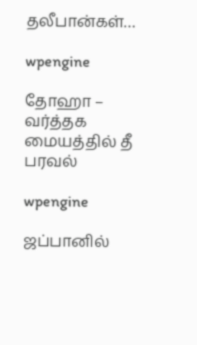தலீபான்கள்…

wpengine

தோஹா – வர்த்தக மையத்தில் தீ பரவல்

wpengine

ஜப்பானில்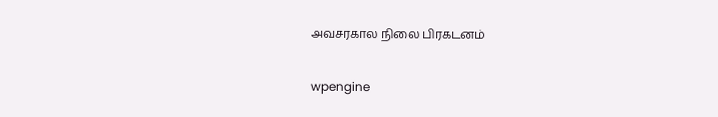அவசரகால நிலை பிரகடனம்

wpengine